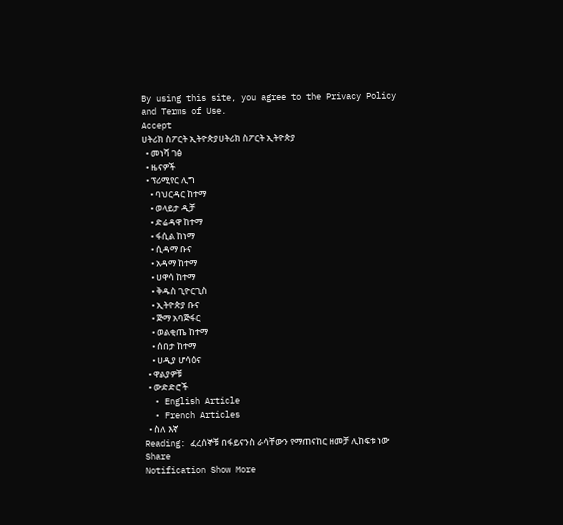By using this site, you agree to the Privacy Policy and Terms of Use.
Accept
ሀትሪክ ስፖርት ኢትዮጵያሀትሪክ ስፖርት ኢትዮጵያ
  • መነሻ ገፅ
  • ዜናዎች
  • ፕሪሚየር ሊግ
    • ባህርዳር ከተማ
    • ወላይታ ዲቻ
    • ድሬዳዋ ከተማ
    • ፋሲል ከነማ
    • ሲዳማ ቡና
    • አዳማ ከተማ
    • ሀዋሳ ከተማ
    • ቅዱስ ጊዮርጊስ
    • ኢትዮጵያ ቡና
    • ጅማ አባጅፋር
    • ወልቂጤ ከተማ
    • ሰበታ ከተማ
    • ሀዲያ ሆሳዕና
  • ዋልያዎቹ
  • ውድድሮች
  • English Article
  • French Articles
  • ስለ እኛ
Reading: ፈረሰኞቹ በፋይናንስ ራሳቸውን የማጠናከር ዘመቻ ሊከፍቱ ነው
Share
Notification Show More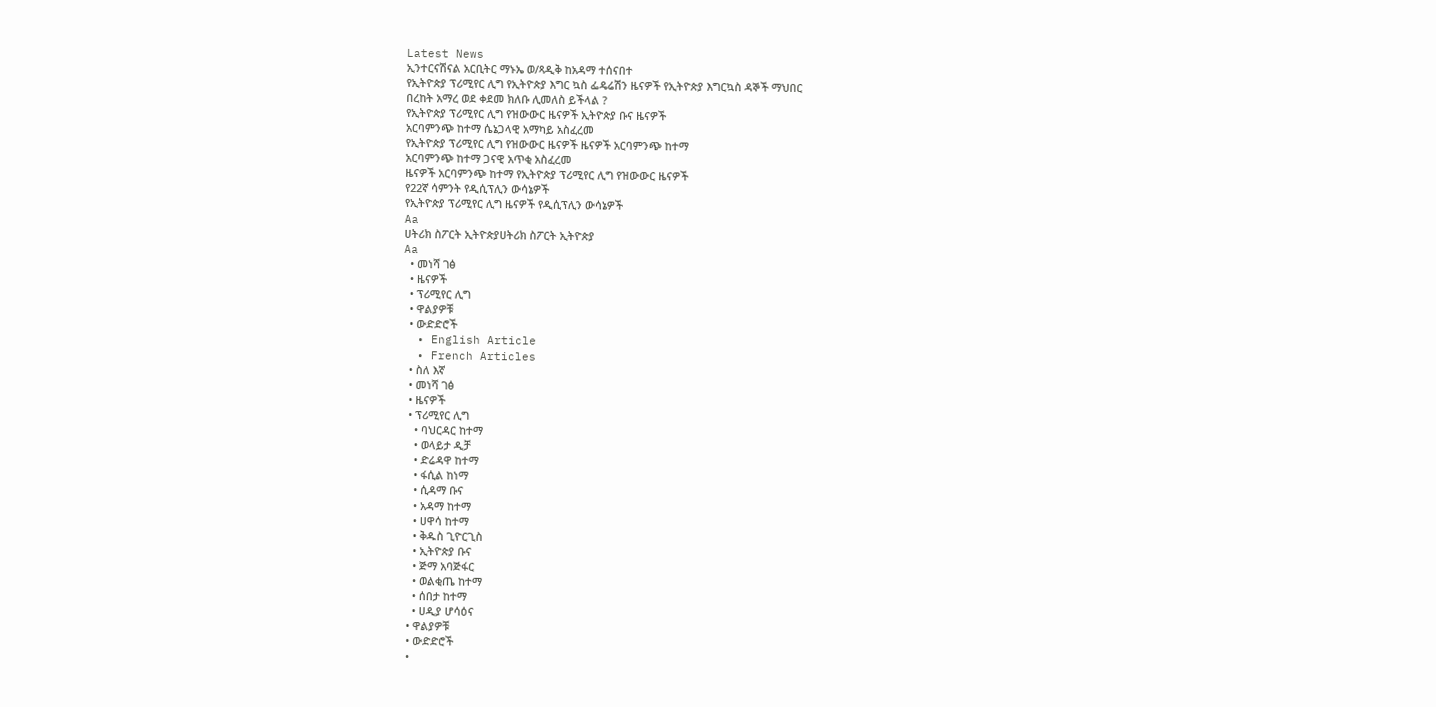Latest News
ኢንተርናሽናል አርቢትር ማኑኤ ወ/ጻዲቅ ከአዳማ ተሰናበተ
የኢትዮጵያ ፕሪሚየር ሊግ የኢትዮጵያ እግር ኳስ ፌዴሬሽን ዜናዎች የኢትዮጵያ እግርኳስ ዳኞች ማህበር
በረከት አማረ ወደ ቀደመ ክለቡ ሊመለስ ይችላል ?
የኢትዮጵያ ፕሪሚየር ሊግ የዝውውር ዜናዎች ኢትዮጵያ ቡና ዜናዎች
አርባምንጭ ከተማ ሴኔጋላዊ አማካይ አስፈረመ
የኢትዮጵያ ፕሪሚየር ሊግ የዝውውር ዜናዎች ዜናዎች አርባምንጭ ከተማ
አርባምንጭ ከተማ ጋናዊ አጥቂ አስፈረመ
ዜናዎች አርባምንጭ ከተማ የኢትዮጵያ ፕሪሚየር ሊግ የዝውውር ዜናዎች
የ22ኛ ሳምንት የዲሲፕሊን ውሳኔዎች
የኢትዮጵያ ፕሪሚየር ሊግ ዜናዎች የዲሲፕሊን ውሳኔዎች
Aa
ሀትሪክ ስፖርት ኢትዮጵያሀትሪክ ስፖርት ኢትዮጵያ
Aa
  • መነሻ ገፅ
  • ዜናዎች
  • ፕሪሚየር ሊግ
  • ዋልያዎቹ
  • ውድድሮች
  • English Article
  • French Articles
  • ስለ እኛ
  • መነሻ ገፅ
  • ዜናዎች
  • ፕሪሚየር ሊግ
    • ባህርዳር ከተማ
    • ወላይታ ዲቻ
    • ድሬዳዋ ከተማ
    • ፋሲል ከነማ
    • ሲዳማ ቡና
    • አዳማ ከተማ
    • ሀዋሳ ከተማ
    • ቅዱስ ጊዮርጊስ
    • ኢትዮጵያ ቡና
    • ጅማ አባጅፋር
    • ወልቂጤ ከተማ
    • ሰበታ ከተማ
    • ሀዲያ ሆሳዕና
  • ዋልያዎቹ
  • ውድድሮች
  •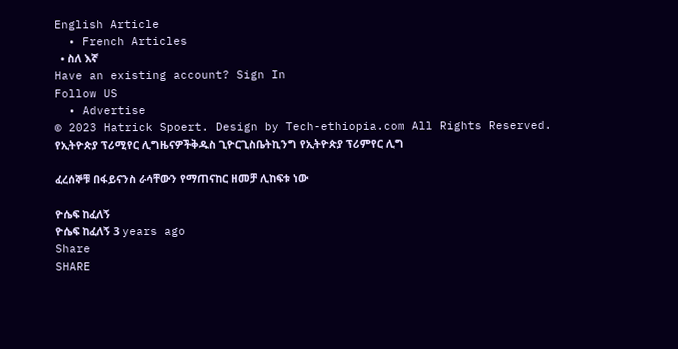English Article
  • French Articles
  • ስለ እኛ
Have an existing account? Sign In
Follow US
  • Advertise
© 2023 Hatrick Spoert. Design by Tech-ethiopia.com All Rights Reserved.
የኢትዮጵያ ፕሪሚየር ሊግዜናዎችቅዱስ ጊዮርጊስቤትኪንግ የኢትዮጵያ ፕሪምየር ሊግ

ፈረሰኞቹ በፋይናንስ ራሳቸውን የማጠናከር ዘመቻ ሊከፍቱ ነው

ዮሴፍ ከፈለኝ
ዮሴፍ ከፈለኝ 3 years ago
Share
SHARE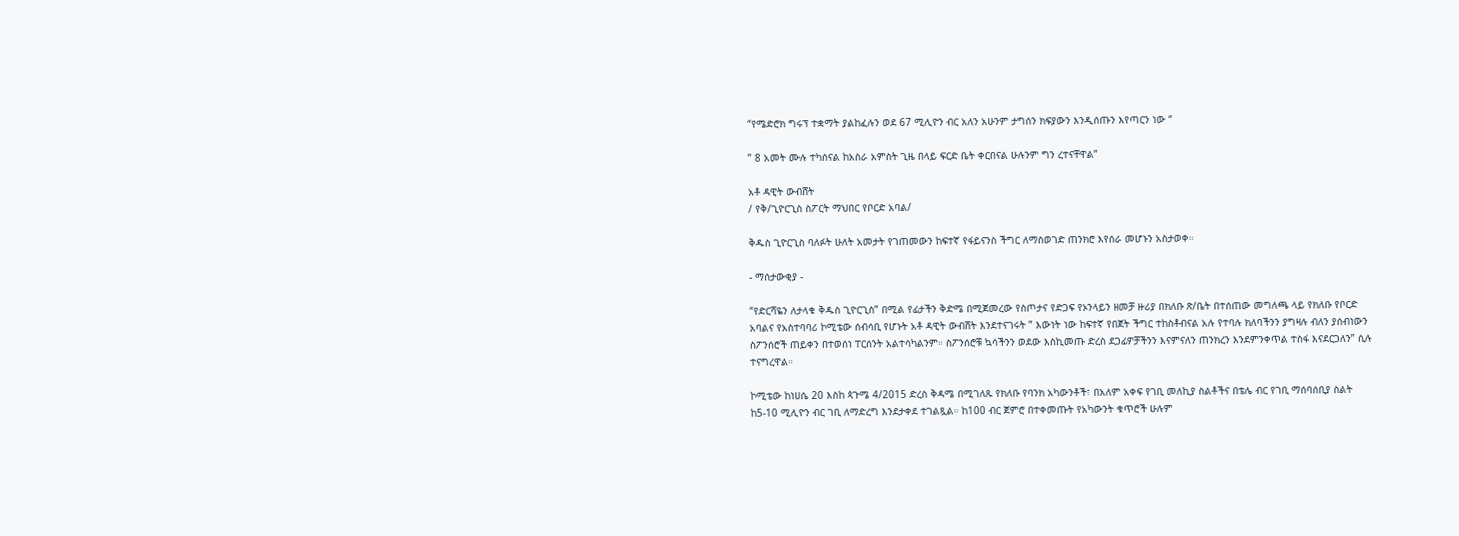“የሜድሮክ ግሩፕ ተቋማት ያልከፈሉን ወደ 67 ሚሊዮን ብር አለን አሁንም ታግሰን ክፍያውን እንዲሰጡን እየጣርን ነው “

” 8 አመት ሙሉ ተካሰናል ከአስራ አምስት ጊዜ በላይ ፍርድ ቤት ቀርበናል ሁሉንም ግን ረተናቸዋል”

አቶ ዳዊት ውብሸት
/ የቅ/ጊዮርጊስ ስፖርት ማህበር የቦርድ አባል/

ቅዱስ ጊዮርጊስ ባለፉት ሁለት አመታት የገጠመውን ከፍተኛ የፋይናንስ ችግር ለማስወገድ ጠንክሮ እየሰራ መሆኑን አስታወቀ።

- ማሰታውቂያ -

“የድርሻዬን ለታላቁ ቅዱስ ጊዮርጊስ” በሚል የፊታችን ቅድሜ በሚጀመረው የስጦታና የድጋፍ የኦንላይን ዘመቻ ዙሪያ በክለቡ ጽ/ቤት በተሰጠው መግለጫ ላይ የክለቡ የቦርድ አባልና የአስተባባሪ ኮሚቴው ሰብሳቢ የሆኑት አቶ ዳዊት ውብሸት እንደተናገሩት ” እውነት ነው ከፍተኛ የበጀት ችግር ተከስቶብናል አሉ የተባሉ ክለባችንን ያግዛሉ ብለን ያሰብነውን ስፖንሰሮች ጠይቀን በተወሰነ ፐርሰንት አልተሳካልንም። ስፖንሰሮቹ ኳሳችንን ወደው እስኪመጡ ድረስ ደጋፊዎቻችንን እናምናለን ጠንክረን እንደምንቀጥል ተስፋ እናደርጋለን” ሲሉ ተናግረዋል።

ኮሚቴው ከነሀሴ 20 እስከ ጳጉሜ 4/2015 ድረስ ቅዳሜ በሚገለጹ የክለቡ የባንክ አካውንቶች፣ በአለም አቀፍ የገቢ መለኪያ ስልቶችና በቴሌ ብር የገቢ ማሰባሰቢያ ስልት ከ5-10 ሚሊዮን ብር ገቢ ለማድረግ እንደታቀደ ተገልጿል። ከ100 ብር ጀምሮ በተቀመጡት የአካውንት ቁጥሮች ሁሉም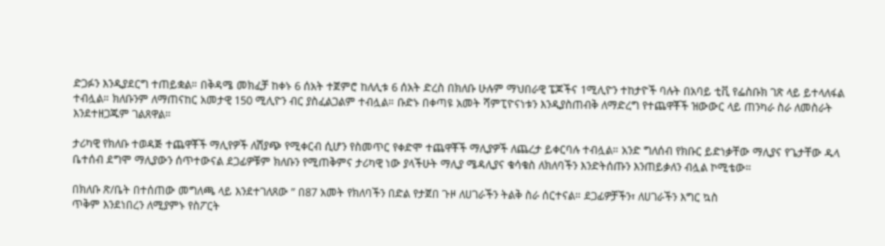ድጋፉን እንዲያደርግ ተጠይቋል። በቅዳሜ መክፈቻ ከቀኑ 6 ሰአት ተጀምሮ ከለሊቱ 6 ሰአት ድረስ በክለቡ ሁሉም ማህበራዊ ፔጆችና 1ሚሊዮን ተከታዮች ባሉት በአባይ ቲቪ የፌስቡክ ገጽ ላይ ይተላለፋል ተብሏል። ክለቡንም ለማጠናከር አመታዊ 150 ሚሊዮን ብር ያስፈልጋልም ተብሏል። ቡድኑ በቀጣዩ አመት ሻምፒዮናነቱን እንዲያስጠብቅ ለማድረግ የተጨዋቾች ዝውውር ላይ ጠንካራ ስራ ለመስራት እንደተዘጋጁም ገልጸዋል።

ታሪካዊ የክለቡ ተወዳጅ ተጨዋቾች ማሊየዎች ለሽያጭ የሚቀርብ ሲሆን የስመጥር የቀድሞ ተጨዋቾች ማሊያዎች ለጨረታ ይቀርባሉ ተብሏል። አንድ ግለሰብ የክቡር ይድነቃቸው ማሊያና የጌታቸው ዱላ ቤተሰብ ደግሞ ማሊያውን ሰጥተውናል ደጋፊዎቹም ክለቡን የሚጠቅምና ታሪካዊ ነው ያላችሁት ማሊያ ሜዳሊያና ቁሳቁስ ለክለባችን እንድትሰጡን እንጠይቃለን ብሏል ኮሚቴው።

በክለቡ ጽ/ቤት በተሰጠው መግለጫ ላይ እንደተገለጸው ” በ87 አመት የክለባችን በድል የታጀበ ጉዞ ለሀገራችን ትልቅ ስራ ሰርተናል። ደጋፊዎቻችን፣ ለሀገራችን እግር ኳስ
ጥቅም እንደነበረን ለሚያምኑ የስፖርት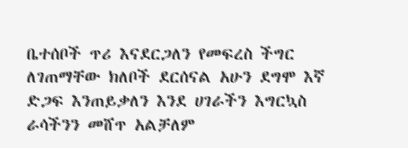ቤተሰቦች ጥሪ እናደርጋለን የመፍረስ ችግር ለገጠማቸው ክለቦች ደርሰናል አሁን ደግሞ እኛ ድጋፍ እንጠይቃለን እንደ ሀገራችን እግርኳስ ራሳችንን መሸጥ አልቻለም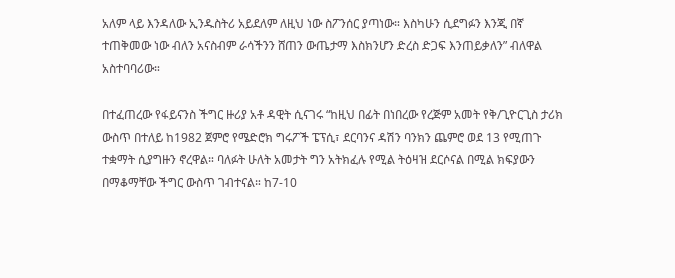አለም ላይ እንዳለው ኢንዱስትሪ አይደለም ለዚህ ነው ስፖንሰር ያጣነው። እስካሁን ሲደግፉን እንጂ በኛ ተጠቅመው ነው ብለን አናስብም ራሳችንን ሸጠን ውጤታማ እስክንሆን ድረስ ድጋፍ እንጠይቃለን” ብለዋል አስተባባሪው።

በተፈጠረው የፋይናንስ ችግር ዙሪያ አቶ ዳዊት ሲናገሩ “ከዚህ በፊት በነበረው የረጅም አመት የቅ/ጊዮርጊስ ታሪክ ውስጥ በተለይ ከ1982 ጀምሮ የሜድሮክ ግሩፖች ፔፕሲ፣ ደርባንና ዳሽን ባንክን ጨምሮ ወደ 13 የሚጠጉ ተቋማት ሲያግዙን ኖረዋል። ባለፉት ሁለት አመታት ግን አትክፈሉ የሚል ትዕዛዝ ደርሶናል በሚል ክፍያውን በማቆማቸው ችግር ውስጥ ገብተናል። ከ7-10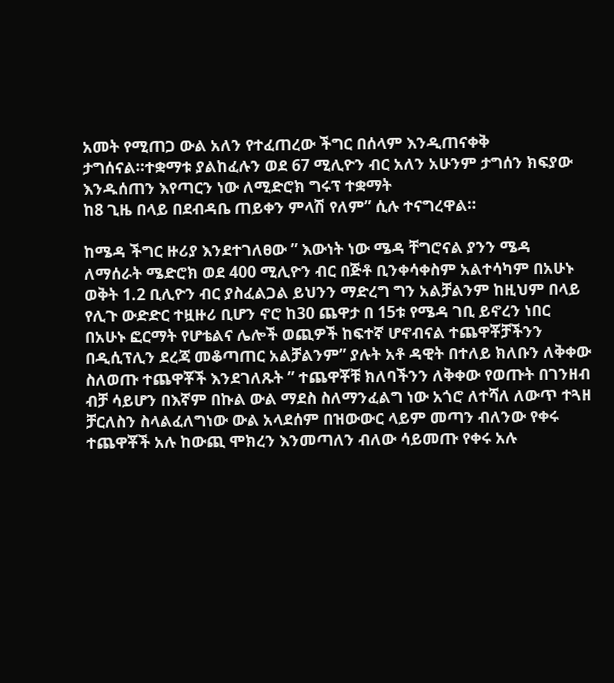አመት የሚጠጋ ውል አለን የተፈጠረው ችግር በሰላም እንዲጠናቀቅ ታግሰናል።ተቋማቱ ያልከፈሉን ወደ 67 ሚሊዮን ብር አለን አሁንም ታግሰን ክፍያው እንዱሰጠን እየጣርን ነው ለሚድሮክ ግሩፕ ተቋማት
ከ8 ጊዜ በላይ በደብዳቤ ጠይቀን ምላሽ የለም” ሲሉ ተናግረዋል።

ከሜዳ ችግር ዙሪያ እንደተገለፀው ” እውነት ነው ሜዳ ቸግሮናል ያንን ሜዳ ለማሰራት ሜድሮክ ወደ 400 ሚሊዮን ብር በጅቶ ቢንቀሳቀስም አልተሳካም በአሁኑ ወቅት 1.2 ቢሊዮን ብር ያስፈልጋል ይህንን ማድረግ ግን አልቻልንም ከዚህም በላይ የሊጉ ውድድር ተዟዙሪ ቢሆን ኖሮ ከ30 ጨዋታ በ 15ቱ የሜዳ ገቢ ይኖረን ነበር በአሁኑ ፎርማት የሆቴልና ሌሎች ወጪዎች ከፍተኛ ሆኖብናል ተጨዋቾቻችንን በዲሲፕሊን ደረጃ መቆጣጠር አልቻልንም” ያሉት አቶ ዳዊት በተለይ ክለቡን ለቅቀው ስለወጡ ተጨዋቾች እንደገለጹት ” ተጨዋቾቹ ክለባችንን ለቅቀው የወጡት በገንዘብ ብቻ ሳይሆን በእኛም በኩል ውል ማደስ ስለማንፈልግ ነው አጎሮ ለተሻለ ለውጥ ተጓዘ ቻርለስን ስላልፈለግነው ውል አላደሰም በዝውውር ላይም መጣን ብለንው የቀሩ ተጨዋቾች አሉ ከውጪ ሞክረን እንመጣለን ብለው ሳይመጡ የቀሩ አሉ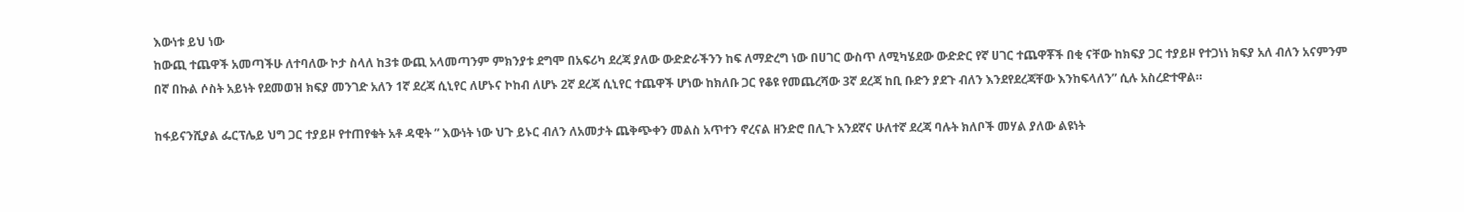እውነቱ ይህ ነው
ከውጪ ተጨዋች አመጣችሁ ለተባለው ኮታ ስላለ ከ3ቱ ውጪ አላመጣንም ምክንያቱ ደግሞ በአፍሪካ ደረጃ ያለው ውድድራችንን ከፍ ለማድረግ ነው በሀገር ውስጥ ለሚካሄደው ውድድር የኛ ሀገር ተጨዋቾች በቂ ናቸው ከክፍያ ጋር ተያይዞ የተጋነነ ክፍያ አለ ብለን አናምንም
በኛ በኩል ሶስት አይነት የደመወዝ ክፍያ መንገድ አለን 1ኛ ደረጃ ሲኒየር ለሆኑና ኮከብ ለሆኑ 2ኛ ደረጃ ሲኒየር ተጨዋች ሆነው ከክለቡ ጋር የቆዩ የመጨረሻው 3ኛ ደረጃ ከቢ ቡድን ያደጉ ብለን እንደየደረጃቸው እንከፍላለን” ሲሉ አስረድተዋል።

ከፋይናንሺያል ፌርፕሌይ ህግ ጋር ተያይዞ የተጠየቁት አቶ ዳዊት ” እውነት ነው ህጉ ይኑር ብለን ለአመታት ጨቅጭቀን መልስ አጥተን ኖረናል ዘንድሮ በሊጉ አንደኛና ሁለተኛ ደረጃ ባሉት ክለቦች መሃል ያለው ልዩነት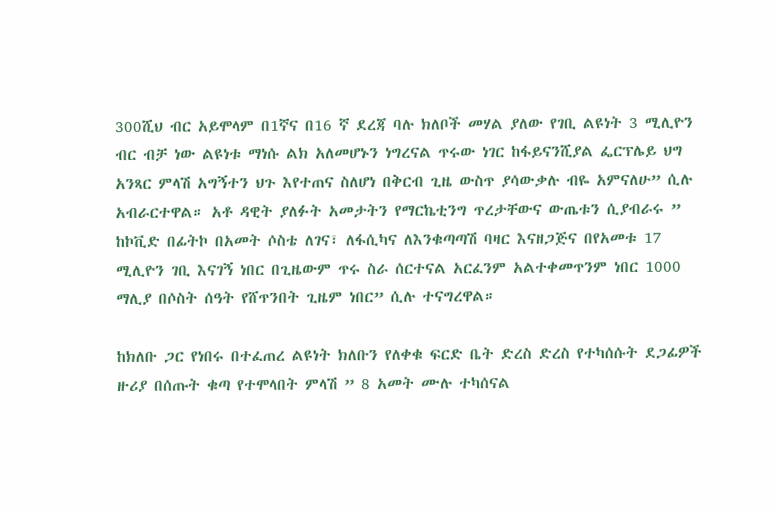300ሺህ ብር አይሞላም በ1ኛና በ16 ኛ ደረጃ ባሉ ክለቦች መሃል ያለው የገቢ ልዩነት 3 ሚሊዮን ብር ብቻ ነው ልዩነቱ ማነሱ ልክ አለመሆኑን ነግረናል ጥሩው ነገር ከፋይናንሺያል ፌርፕሌይ ህግ አንጻር ምላሽ አግኝተን ህጉ እየተጠና ስለሆነ በቅርብ ጊዜ ውስጥ ያሳውቃሉ ብዬ አምናለሁ” ሲሉ አብራርተዋል። አቶ ዳዊት ያለፉት አመታትን የማርኬቲንግ ጥረታቸውና ውጤቱን ሲያብራሩ ” ከኮቪድ በፊትኮ በአመት ሶስቴ ለገና፣ ለፋሲካና ለእንቁጣጣሽ ባዛር እናዘጋጅና በየአመቱ 17 ሚሊዮን ገቢ እናገኝ ነበር በጊዜውም ጥሩ ስራ ሰርተናል አርፈንም አልተቀመጥንም ነበር 1000 ማሊያ በሶስት ሰዓት የሸጥንበት ጊዜም ነበር” ሲሉ ተናግረዋል።

ከክለቡ ጋር የነበሩ በተፈጠረ ልዩነት ክለቡን የለቀቁ ፍርድ ቤት ድረስ ድረስ የተካሰሱት ደጋፊዎች ዙሪያ በሰጡት ቁጣ የተሞላበት ምላሽ ” 8 አመት ሙሉ ተካሰናል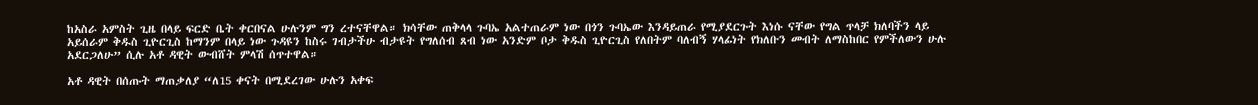ከአስራ አምስት ጊዜ በላይ ፍርድ ቤት ቀርበናል ሁሉንም ግን ረተናቸዋል። ክሳቸው ጠቅላላ ጉባኤ አልተጠራም ነው በጎን ጉባኤው እንዳይጠራ የሚያደርጉት እነሱ ናቸው የግል ጥላቻ ክለባችን ላይ አይሰራም ቅዱስ ጊዮርጊስ ከማንም በላይ ነው ጉዳዩን ከስሩ ገብታችሁ ብታዩት የግለሰብ ጸብ ነው አንድም ቦታ ቅዱስ ጊዮርጊስ የለበትም ባለብኝ ሃላፊነት የክለቡን መብት ለማስከበር የምችለውን ሁሉ አደርጋለሁ” ሲሉ አቶ ዳዊት ውብሸት ምላሽ ሰጥተዋል።

አቶ ዳዊት በሰጡት ማጠቃለያ “ለ15 ቀናት በሚደረገው ሁሉን አቀፍ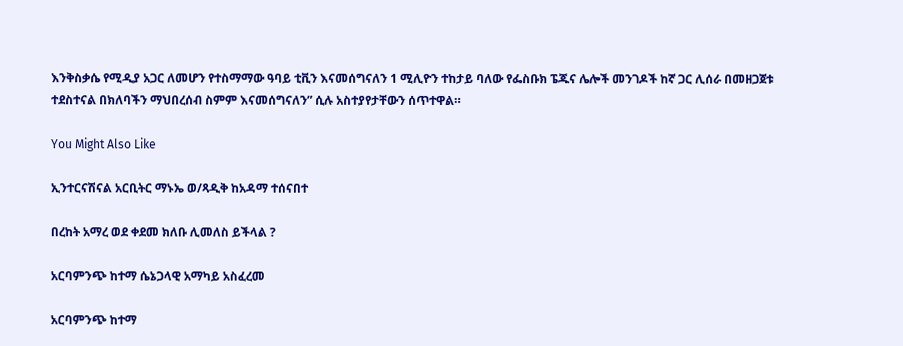እንቅስቃሴ የሚዲያ አጋር ለመሆን የተስማማው ዓባይ ቲቪን እናመሰግናለን 1 ሚሊዮን ተከታይ ባለው የፌስቡክ ፔጁና ሌሎች መንገዶች ከኛ ጋር ሊሰራ በመዘጋጀቱ ተደስተናል በክለባችን ማህበረሰብ ስምም እናመሰግናለን” ሲሉ አስተያየታቸውን ሰጥተዋል።

You Might Also Like

ኢንተርናሽናል አርቢትር ማኑኤ ወ/ጻዲቅ ከአዳማ ተሰናበተ

በረከት አማረ ወደ ቀደመ ክለቡ ሊመለስ ይችላል ?

አርባምንጭ ከተማ ሴኔጋላዊ አማካይ አስፈረመ

አርባምንጭ ከተማ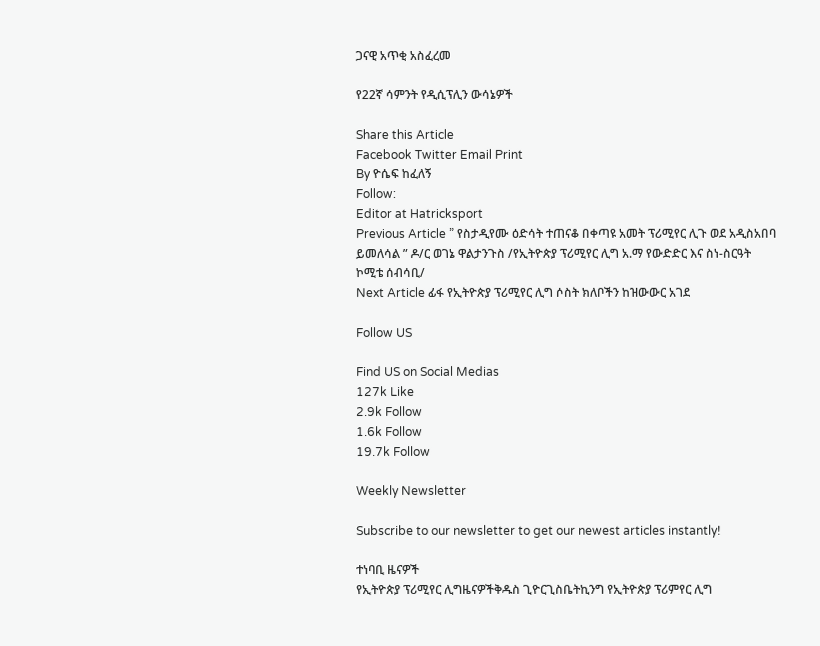ጋናዊ አጥቂ አስፈረመ

የ22ኛ ሳምንት የዲሲፕሊን ውሳኔዎች

Share this Article
Facebook Twitter Email Print
By ዮሴፍ ከፈለኝ
Follow:
Editor at Hatricksport
Previous Article ” የስታዲየሙ ዕድሳት ተጠናቆ በቀጣዩ አመት ፕሪሚየር ሊጉ ወደ አዲስአበባ ይመለሳል ” ዶ/ር ወገኔ ዋልታንጉስ /የኢትዮጵያ ፕሪሚየር ሊግ አ.ማ የውድድር እና ስነ-ስርዓት ኮሚቴ ሰብሳቢ/
Next Article ፊፋ የኢትዮጵያ ፕሪሚየር ሊግ ሶስት ክለቦችን ከዝውውር አገደ

Follow US

Find US on Social Medias
127k Like
2.9k Follow
1.6k Follow
19.7k Follow

Weekly Newsletter

Subscribe to our newsletter to get our newest articles instantly!

ተነባቢ ዜናዎች
የኢትዮጵያ ፕሪሚየር ሊግዜናዎችቅዱስ ጊዮርጊስቤትኪንግ የኢትዮጵያ ፕሪምየር ሊግ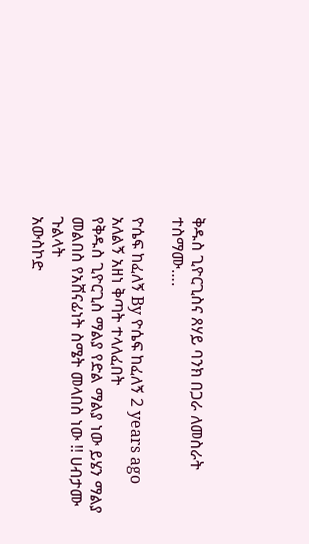ቅዱስ ጊዮርጊስና ጸሃይ ባንክ በጋራ ለመስራት ተስማሙ….

ዮሴፍ ከፈለኝ By ዮሴፍ ከፈለኝ 2 years ago
አለልኝ አዘነ ቅጣት ተላለፈበት
የቅዱስ ጊዮርጊስ ማልያ የድል ማልያ ነው ይሄን ማልያ መልበስ የአሸናፊነት ስሜት መላበስ ነው !! ሀብታሙ ጉልላት
አውስኮድ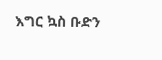እግር ኳስ ቡድን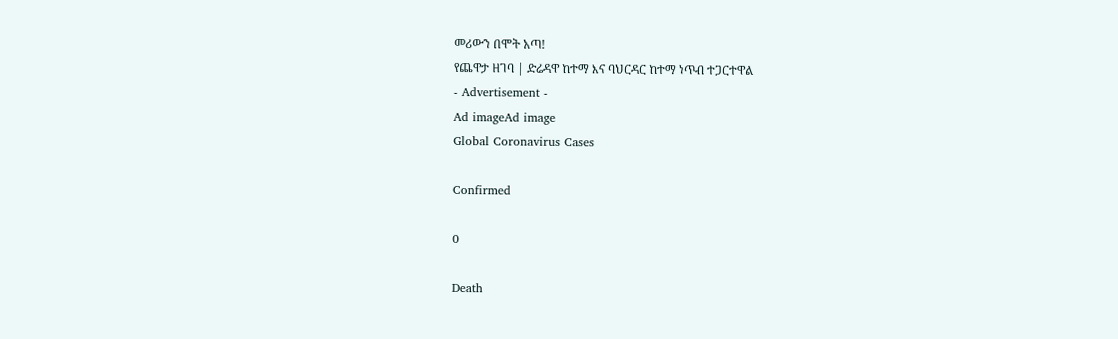መሪውን በሞት አጣ!
የጨዋታ ዘገባ | ድሬዳዋ ከተማ እና ባህርዳር ከተማ ነጥብ ተጋርተዋል
- Advertisement -
Ad imageAd image
Global Coronavirus Cases

Confirmed

0

Death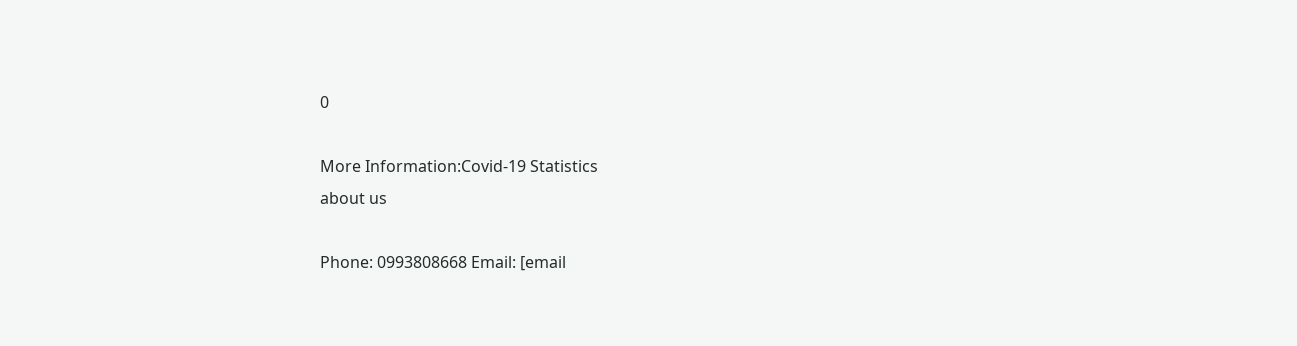0

More Information:Covid-19 Statistics
about us

Phone: 0993808668 Email: [email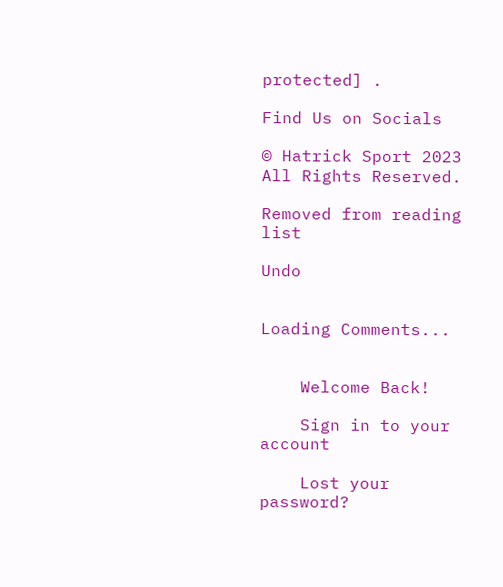protected] .

Find Us on Socials

© Hatrick Sport 2023 All Rights Reserved.

Removed from reading list

Undo


Loading Comments...


    Welcome Back!

    Sign in to your account

    Lost your password?